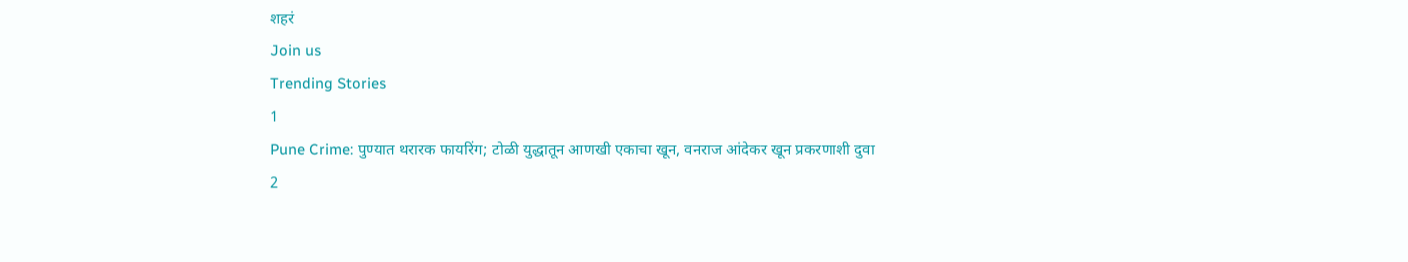शहरं
Join us
Trending Stories
1
Pune Crime: पुण्यात थरारक फायरिंग; टोळी युद्धातून आणखी एकाचा खून, वनराज आंदेकर खून प्रकरणाशी दुवा
2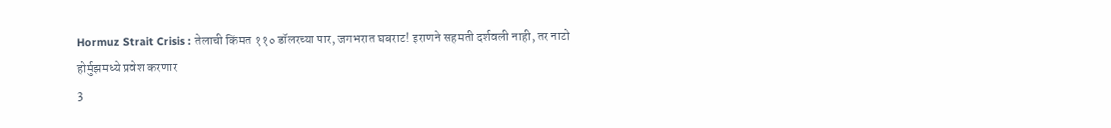Hormuz Strait Crisis : तेलाची किंमत ११० डॉलरच्या पार, जगभरात घबराट! इराणने सहमती दर्शवली नाही, तर नाटो होर्मुझमध्ये प्रवेश करणार
3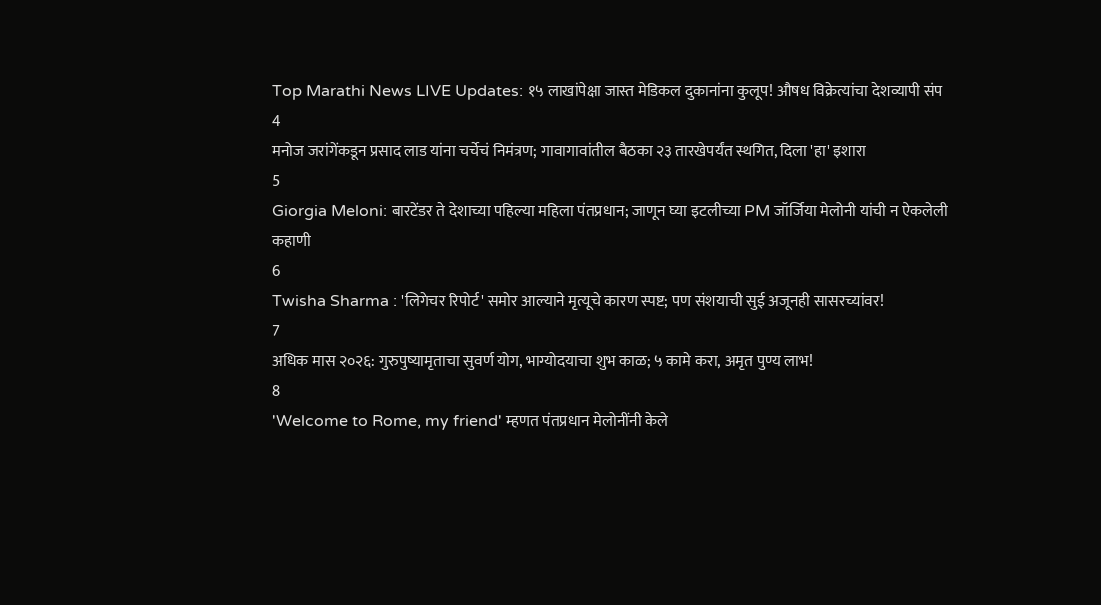Top Marathi News LIVE Updates: १५ लाखांपेक्षा जास्त मेडिकल दुकानांना कुलूप! औषध विक्रेत्यांचा देशव्यापी संप
4
मनोज जरांगेंकडून प्रसाद लाड यांना चर्चेचं निमंत्रण; गावागावांतील बैठका २३ तारखेपर्यंत स्थगित, दिला 'हा' इशारा
5
Giorgia Meloni: बारटेंडर ते देशाच्या पहिल्या महिला पंतप्रधान; जाणून घ्या इटलीच्या PM जॉर्जिया मेलोनी यांची न ऐकलेली कहाणी
6
Twisha Sharma : 'लिगेचर रिपोर्ट' समोर आल्याने मृत्यूचे कारण स्पष्ट; पण संशयाची सुई अजूनही सासरच्यांवर!
7
अधिक मास २०२६: गुरुपुष्यामृताचा सुवर्ण योग, भाग्योदयाचा शुभ काळ; ५ कामे करा, अमृत पुण्य लाभ!
8
'Welcome to Rome, my friend' म्हणत पंतप्रधान मेलोनींनी केले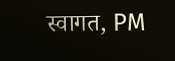स्वागत, PM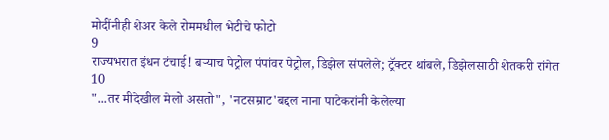मोदींनीही शेअर केले रोममधील भेटीचे फोटो
9
राज्यभरात इंधन टंचाई! बऱ्याच पेट्रोल पंपांवर पेट्रोल, डिझेल संपलेले; ट्रॅक्टर थांबले, डिझेलसाठी शेतकरी रांगेत
10
"...तर मीदेखील मेलो असतो", 'नटसम्राट'बद्दल नाना पाटेकरांनी केलेल्या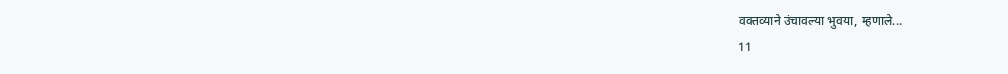वक्तव्याने उंचावल्या भुवया, म्हणाले...
11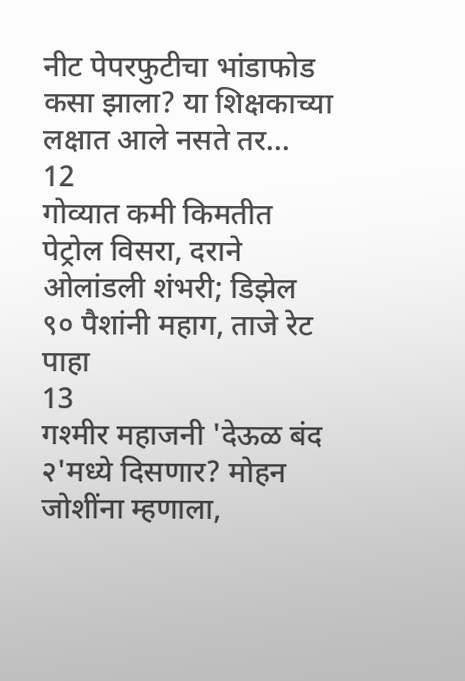नीट पेपरफुटीचा भांडाफोड कसा झाला? या शिक्षकाच्या लक्षात आले नसते तर...
12
गोव्यात कमी किमतीत पेट्रोल विसरा, दराने ओलांडली शंभरी; डिझेल ९० पैशांनी महाग, ताजे रेट पाहा
13
गश्मीर महाजनी 'देऊळ बंद २'मध्ये दिसणार? मोहन जोशींना म्हणाला,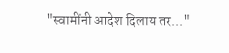"स्वामींनी आदेश दिलाय तर..."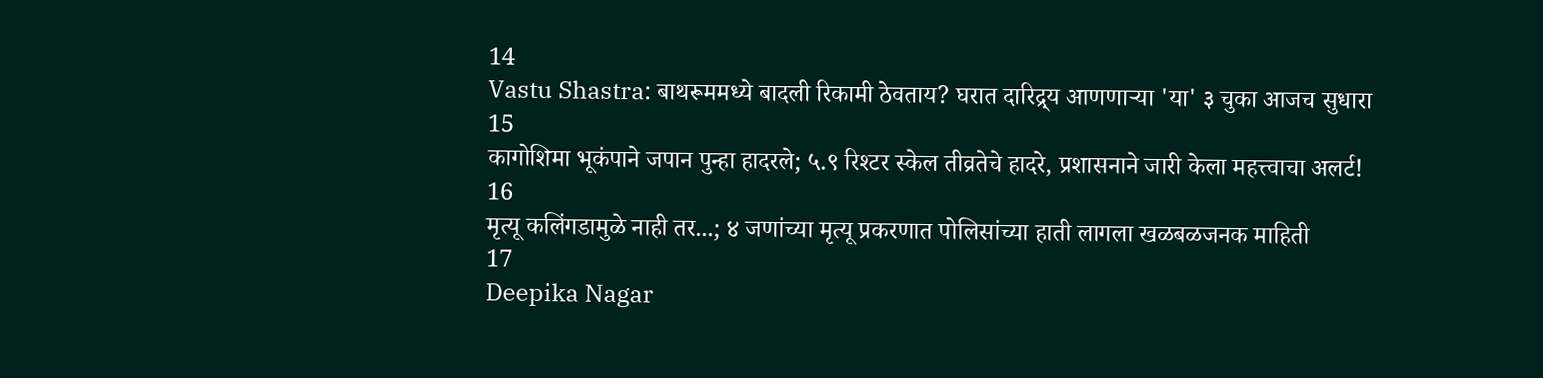14
Vastu Shastra: बाथरूममध्ये बादली रिकामी ठेवताय? घरात दारिद्र्य आणणाऱ्या 'या' ३ चुका आजच सुधारा
15
कागोशिमा भूकंपाने जपान पुन्हा हादरले; ५.९ रिश्टर स्केल तीव्रतेचे हादरे, प्रशासनाने जारी केला महत्त्वाचा अलर्ट!
16
मृत्यू कलिंगडामुळे नाही तर...; ४ जणांच्या मृत्यू प्रकरणात पोलिसांच्या हाती लागला खळबळजनक माहिती
17
Deepika Nagar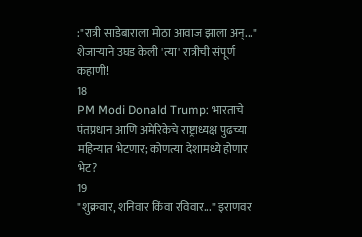:"रात्री साडेबाराला मोठा आवाज झाला अन्..." शेजाऱ्याने उघड केली 'त्या' रात्रीची संपूर्ण कहाणी!
18
PM Modi Donald Trump: भारताचे पंतप्रधान आणि अमेरिकेचे राष्ट्राध्यक्ष पुढच्या महिन्यात भेटणार; कोणत्या देशामध्ये होणार भेट?
19
"शुक्रवार, शनिवार किंवा रविवार..." इराणवर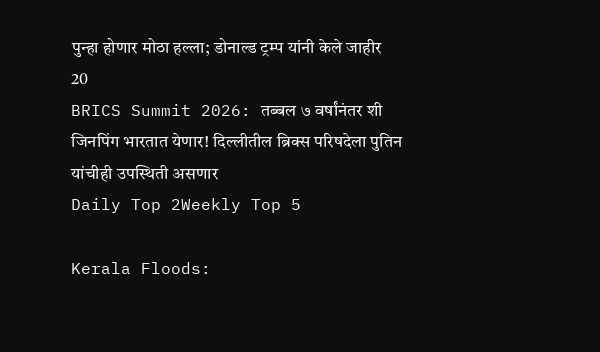पुन्हा होणार मोठा हल्ला; डोनाल्ड ट्रम्प यांनी केले जाहीर
20
BRICS Summit 2026: तब्बल ७ वर्षांनंतर शी जिनपिंग भारतात येणार! दिल्लीतील ब्रिक्स परिषदेला पुतिन यांचीही उपस्थिती असणार
Daily Top 2Weekly Top 5

Kerala Floods: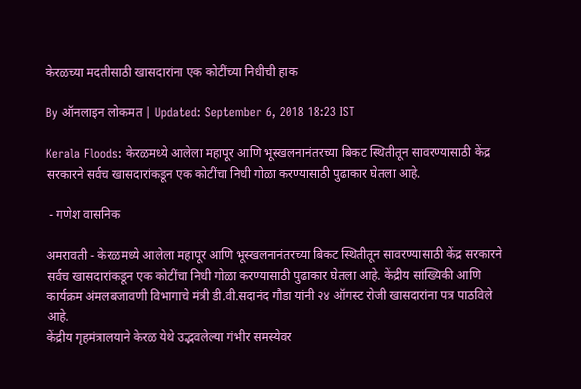केरळच्या मदतीसाठी खासदारांना एक कोटींच्या निधीची हाक

By ऑनलाइन लोकमत | Updated: September 6, 2018 18:23 IST

Kerala Floods: केरळमध्ये आलेला महापूर आणि भूस्खलनानंतरच्या बिकट स्थितीतून सावरण्यासाठी केंद्र सरकारने सर्वच खासदारांकडून एक कोटींचा निधी गोळा करण्यासाठी पुढाकार घेतला आहे.

 - गणेश वासनिक

अमरावती - केरळमध्ये आलेला महापूर आणि भूस्खलनानंतरच्या बिकट स्थितीतून सावरण्यासाठी केंद्र सरकारने सर्वच खासदारांकडून एक कोटींचा निधी गोळा करण्यासाठी पुढाकार घेतला आहे. केंद्रीय सांख्यिकी आणि कार्यक्रम अंमलबजावणी विभागाचे मंत्री डी.वी.सदानंद गौडा यांनी २४ ऑगस्ट रोजी खासदारांना पत्र पाठविले आहे.
केंद्रीय गृहमंत्रालयाने केरळ येथे उद्भवलेल्या गंभीर समस्येवर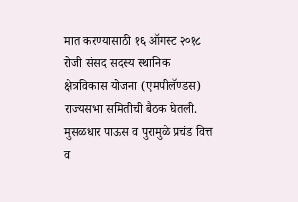मात करण्यासाठी १६ ऑगस्ट २०१८ रोजी संसद सदस्य स्थानिक क्षेत्रविकास योजना (एमपीलॅण्डस) राज्यसभा समितीची बैठक घेतली. मुसळधार पाऊस व पुरामुळे प्रचंड वित्त व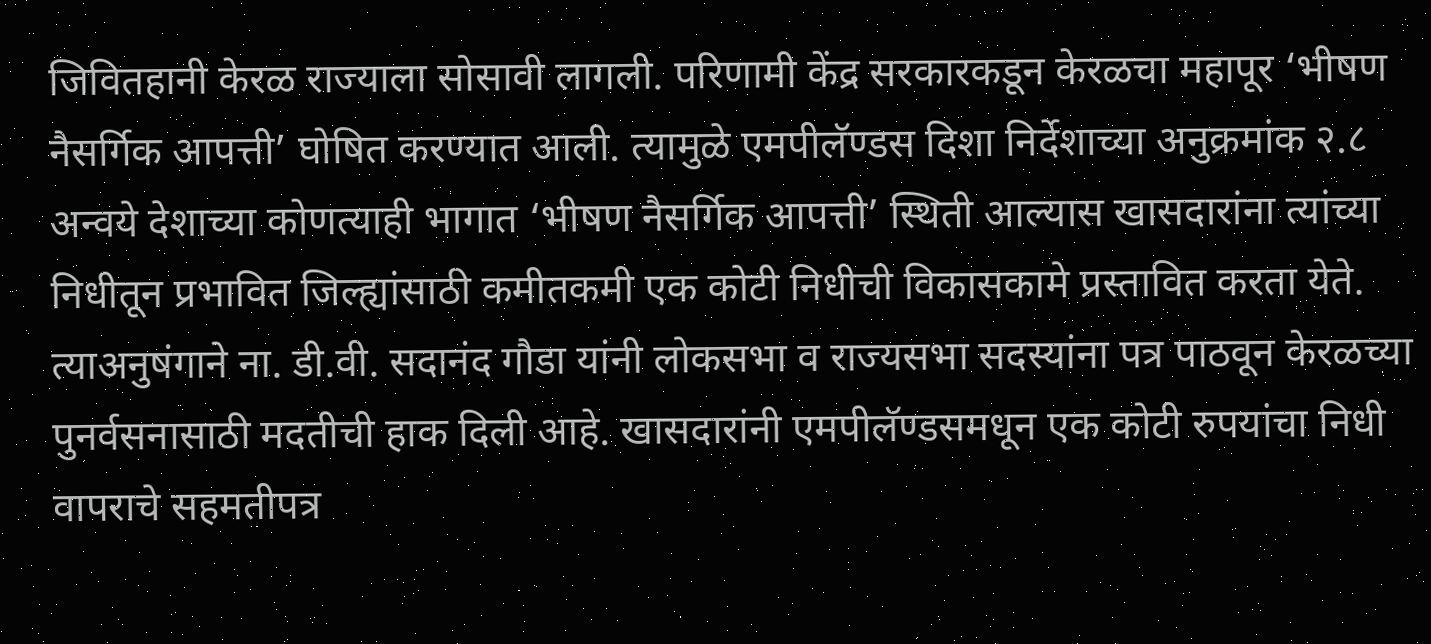जिवितहानी केरळ राज्याला सोसावी लागली. परिणामी केंद्र सरकारकडून केरळचा महापूर ‘भीषण नैसर्गिक आपत्ती’ घोषित करण्यात आली. त्यामुळे एमपीलॅण्डस दिशा निर्देशाच्या अनुक्रमांक २.८ अन्वये देशाच्या कोणत्याही भागात ‘भीषण नैसर्गिक आपत्ती’ स्थिती आल्यास खासदारांना त्यांच्या निधीतून प्रभावित जिल्ह्यांसाठी कमीतकमी एक कोटी निधीची विकासकामे प्रस्तावित करता येते. त्याअनुषंगाने ना. डी.वी. सदानंद गौडा यांनी लोकसभा व राज्यसभा सदस्यांना पत्र पाठवून केरळच्या पुनर्वसनासाठी मदतीची हाक दिली आहे. खासदारांनी एमपीलॅण्डसमधून एक कोटी रुपयांचा निधी वापराचे सहमतीपत्र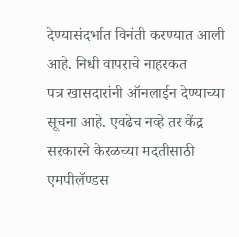देण्यासंदर्भात विनंती करण्यात आली आहे. निधी वापराचे नाहरकत                                                                             पत्र खासदारांनी ऑनलाईन देण्याच्या सूचना आहे. एवढेच नव्हे तर केंद्र सरकारने केरळच्या मदतीसाठी एमपीलॅण्डस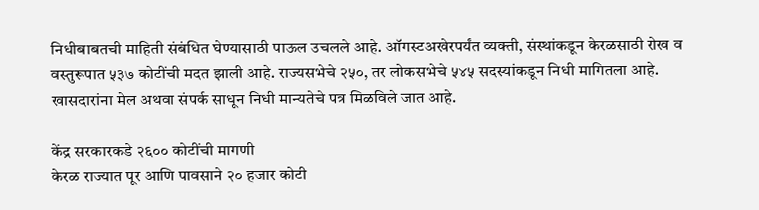निधीबाबतची माहिती संबंधित घेण्यासाठी पाऊल उचलले आहे. ऑगस्टअखेरपर्यंत व्यक्ती, संस्थांकडून केरळसाठी रोख व वस्तुरूपात ५३७ कोटींची मदत झाली आहे. राज्यसभेचे २५०, तर लोकसभेचे ५४५ सदस्यांकडून निधी मागितला आहे. खासदारांना मेल अथवा संपर्क साधून निधी मान्यतेचे पत्र मिळविले जात आहे.

केंद्र सरकारकडे २६०० कोटींची मागणी
केरळ राज्यात पूर आणि पावसाने २० हजार कोटी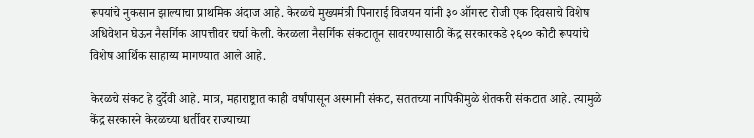रूपयांचे नुकसान झाल्याचा प्राथमिक अंदाज आहे. केरळचे मुख्यमंत्री पिनाराई विजयन यांनी ३० ऑगस्ट रोजी एक दिवसाचे विशेष अधिवेशन घेऊन नैसर्गिक आपत्तीवर चर्चा केली. केरळला नैसर्गिक संकटातून सावरण्यासाठी केंद्र सरकारकडे २६०० कोटी रूपयांचे विशेष आर्थिक साहाय्य मागण्यात आले आहे.

केरळचे संकट हे दुर्देवी आहे. मात्र, महाराष्ट्रात काही वर्षांपासून अस्मानी संकट, सततच्या नापिकीमुळे शेतकरी संकटात आहे. त्यामुळे केंद्र सरकारने केरळच्या धर्तीवर राज्याच्या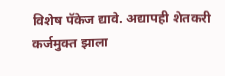विशेष पॅकेज द्यावे. अद्यापही शेतकरी कर्जमुक्त झाला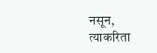नसून, त्याकरिता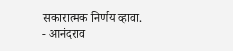सकारात्मक निर्णय व्हावा.
- आनंदराव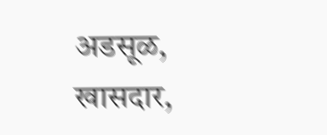अडसूळ,
खासदार,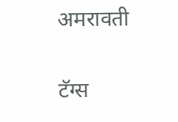अमरावती

टॅग्स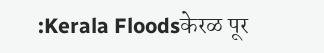:Kerala Floodsकेरळ पूर